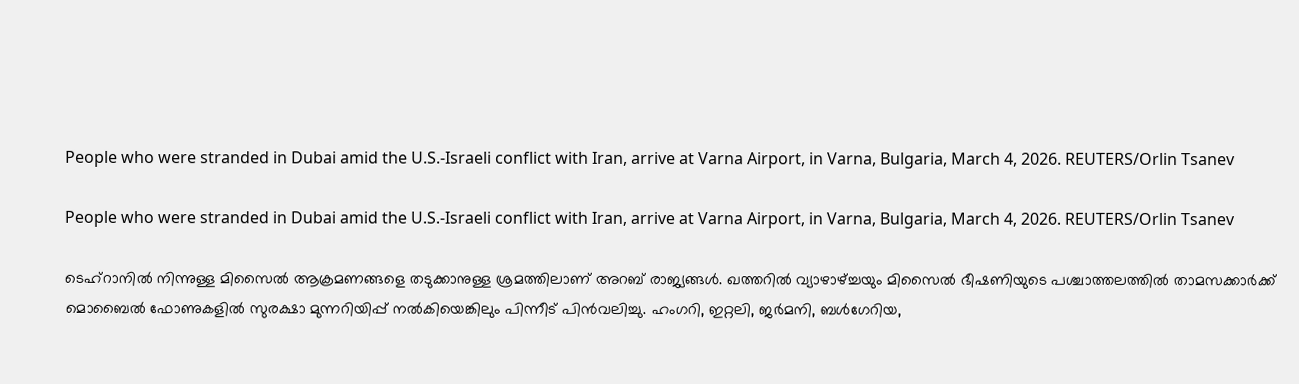People who were stranded in Dubai amid the U.S.-Israeli conflict with Iran, arrive at Varna Airport, in Varna, Bulgaria, March 4, 2026. REUTERS/Orlin Tsanev

People who were stranded in Dubai amid the U.S.-Israeli conflict with Iran, arrive at Varna Airport, in Varna, Bulgaria, March 4, 2026. REUTERS/Orlin Tsanev

ടെഹ്റാനില്‍ നിന്നുള്ള മിസൈല്‍ ആക്രമണങ്ങളെ തടുക്കാനുള്ള ശ്രമത്തിലാണ് അറബ് രാജ്യങ്ങള്‍. ഖത്തറില്‍ വ്യാഴാഴ്ച്ചയും മിസൈല്‍ ഭീഷണിയുടെ പശ്ചാത്തലത്തില്‍ താമസക്കാര്‍ക്ക് മൊബൈല്‍ ഫോണുകളില്‍ സുരക്ഷാ മുന്നറിയിപ്പ് നല്‍കിയെങ്കിലും പിന്നീട് പിന്‍വലിച്ചു. ഹംഗറി, ഇറ്റലി, ജര്‍മനി, ബള്‍ഗേറിയ,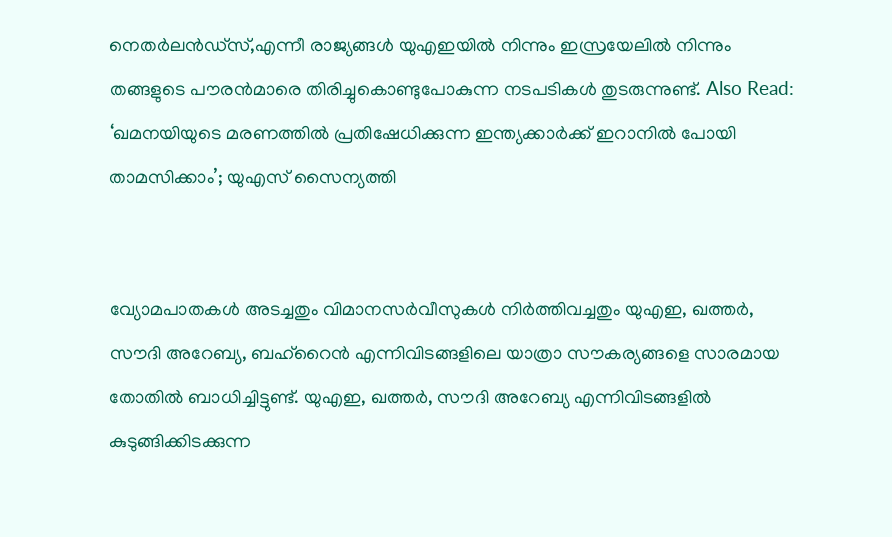നെതർലൻഡ്സ്,എന്നീ രാജ്യങ്ങള്‍ യുഎഇയില്‍ നിന്നും ഇസ്രയേലില്‍ നിന്നും തങ്ങളുടെ പൗരന്‍മാരെ തിരിച്ചുകൊണ്ടുപോകുന്ന നടപടികള്‍ തുടരുന്നുണ്ട്. Also Read: ‘ഖമനയിയു‌ടെ മരണത്തില്‍ പ്രതിഷേധിക്കുന്ന ഇന്ത്യക്കാര്‍ക്ക് ഇറാനില്‍ പോയി താമസിക്കാം’; യുഎസ് സൈന്യത്തി


വ്യോമപാതകള്‍ അടച്ചതും വിമാനസര്‍വീസുകള്‍ നിര്‍ത്തിവച്ചതും യുഎഇ, ഖത്തർ, സൗദി അറേബ്യ, ബഹ്‌റൈൻ എന്നിവിടങ്ങളിലെ യാത്രാ സൗകര്യങ്ങളെ സാരമായ തോതില്‍ ബാധിച്ചിട്ടുണ്ട്. യുഎഇ, ഖത്തർ, സൗദി അറേബ്യ എന്നിവിടങ്ങളിൽ കുടുങ്ങിക്കിടക്കുന്ന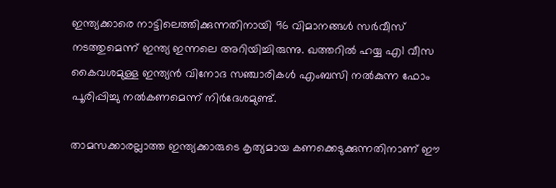ഇന്ത്യക്കാരെ നാട്ടിലെത്തിക്കുന്നതിനായി 96 വിമാനങ്ങൾ സർവീസ് നടത്തുമെന്ന് ഇന്ത്യ ഇന്നലെ അറിയിച്ചിരുന്നു. ഖത്തറില്‍ ഹയ്യ എ1 വീസ കൈവശമുള്ള ഇന്ത്യന്‍ വിനോദ സഞ്ചാരികള്‍ എംബസി നല്‍കുന്ന ഫോം പൂരിപ്പിച്ചു നല്‍കണമെന്ന് നിര്‍ദേശമുണ്ട്.

താമസക്കാരല്ലാത്ത ഇന്ത്യക്കാരുടെ കൃത്യമായ കണക്കെടുക്കുന്നതിനാണ് ഈ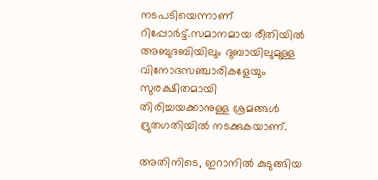നടപടിയെന്നാണ് റിപ്പോര്‍ട്ട്.സമാനമായ രീതിയില്‍ അബുദബിയിലും ദുബായിലുമുള്ള വിനോദസഞ്ചാരികളേയും സുരക്ഷിതമായി തിരിച്ചയക്കാനുള്ള ശ്രമങ്ങൾ ദ്രുതഗതിയിൽ നടക്കുകയാണ്.

അതിനിടെ, ഇറാനില്‍ കുടുങ്ങിയ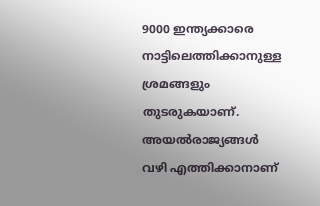9000 ഇന്ത്യക്കാരെ നാട്ടിലെത്തിക്കാനുള്ള ശ്രമങ്ങളും തുടരുകയാണ്. അയല്‍രാജ്യങ്ങള്‍ വഴി എത്തിക്കാനാണ്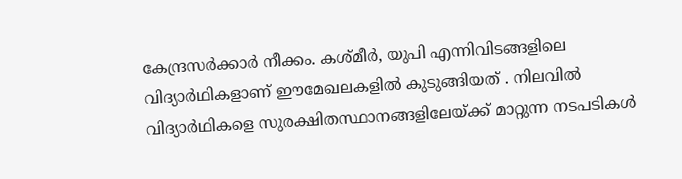കേന്ദ്രസര്‍ക്കാര്‍ നീക്കം. കശ്മീര്‍, യുപി എന്നിവിടങ്ങളിലെ വിദ്യാര്‍ഥികളാണ് ഈമേഖലകളില്‍ കുടുങ്ങിയത് . നിലവില്‍ വിദ്യാര്‍ഥികളെ സുരക്ഷിതസ്ഥാനങ്ങളിലേയ്ക്ക് മാറ്റുന്ന നടപടികള്‍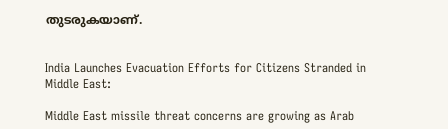തുടരുകയാണ്.


India Launches Evacuation Efforts for Citizens Stranded in Middle East:

Middle East missile threat concerns are growing as Arab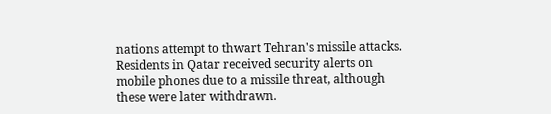nations attempt to thwart Tehran's missile attacks. Residents in Qatar received security alerts on mobile phones due to a missile threat, although these were later withdrawn.